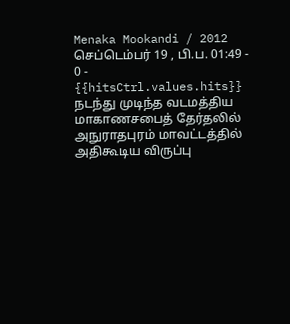Menaka Mookandi / 2012 செப்டெம்பர் 19 , பி.ப. 01:49 - 0 - {{hitsCtrl.values.hits}}
நடந்து முடிந்த வடமத்திய மாகாணசபைத் தேர்தலில் அநுராதபுரம் மாவட்டத்தில் அதிகூடிய விருப்பு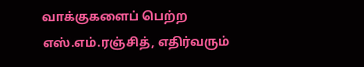வாக்குகளைப் பெற்ற எஸ்.எம்.ரஞ்சித், எதிர்வரும்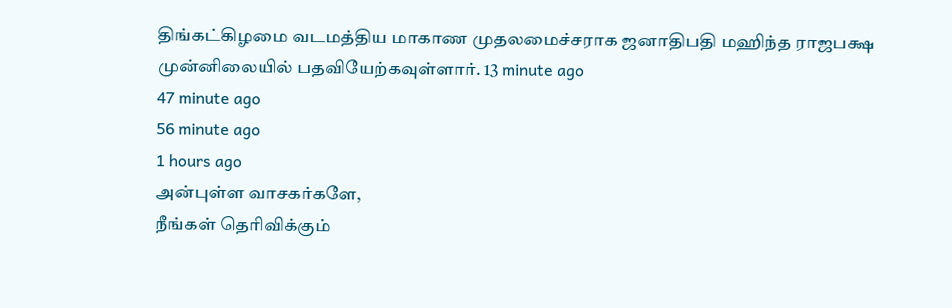திங்கட்கிழமை வடமத்திய மாகாண முதலமைச்சராக ஜனாதிபதி மஹிந்த ராஜபக்ஷ முன்னிலையில் பதவியேற்கவுள்ளார். 13 minute ago
47 minute ago
56 minute ago
1 hours ago
அன்புள்ள வாசகர்களே,
நீங்கள் தெரிவிக்கும்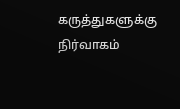கருத்துகளுக்கு நிர்வாகம்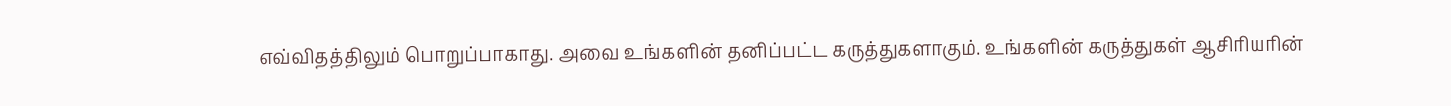எவ்விதத்திலும் பொறுப்பாகாது. அவை உங்களின் தனிப்பட்ட கருத்துகளாகும். உங்களின் கருத்துகள் ஆசிரியரின்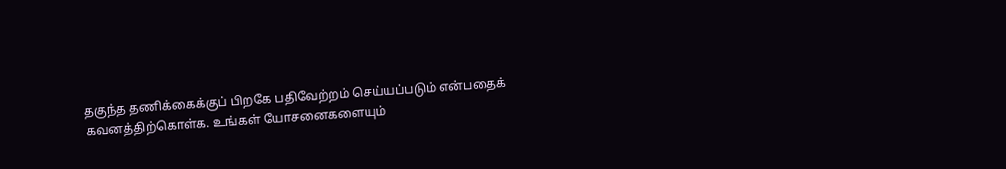தகுந்த தணிக்கைக்குப் பிறகே பதிவேற்றம் செய்யப்படும் என்பதைக் கவனத்திற்கொள்க. உங்கள் யோசனைகளையும்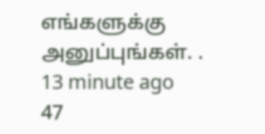எங்களுக்கு அனுப்புங்கள். .
13 minute ago
47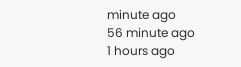minute ago
56 minute ago
1 hours ago